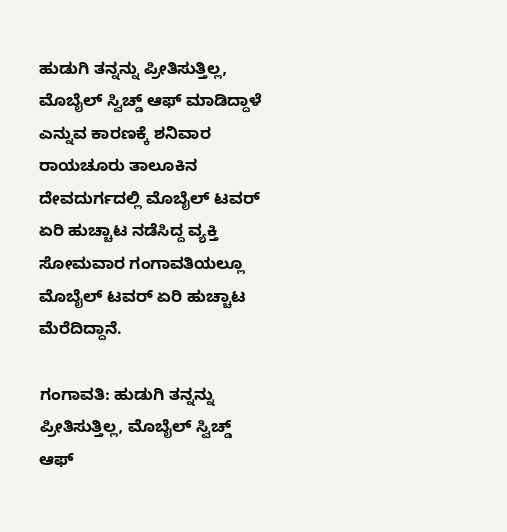ಹುಡುಗಿ ತನ್ನನ್ನು ಪ್ರೀತಿಸುತ್ತಿಲ್ಲ, ಮೊಬೈಲ್‌ ಸ್ವಿಚ್ಡ್‌ ಆಫ್‌ ಮಾಡಿದ್ದಾಳೆ ಎನ್ನುವ ಕಾರಣಕ್ಕೆ ಶನಿವಾರ ರಾಯಚೂರು ತಾಲೂಕಿನ ದೇವದುರ್ಗದಲ್ಲಿ ಮೊಬೈಲ್‌ ಟವರ್‌ ಏರಿ ಹುಚ್ಚಾಟ ನಡೆಸಿದ್ದ ವ್ಯಕ್ತಿ ಸೋಮವಾರ ಗಂಗಾವತಿಯಲ್ಲೂ ಮೊಬೈಲ್‌ ಟವರ್‌ ಏರಿ ಹುಚ್ಚಾಟ ಮೆರೆದಿದ್ದಾನೆ.

ಗಂಗಾವತಿ: ಹುಡುಗಿ ತನ್ನನ್ನು ಪ್ರೀತಿಸುತ್ತಿಲ್ಲ, ಮೊಬೈಲ್‌ ಸ್ವಿಚ್ಡ್‌ ಆಫ್‌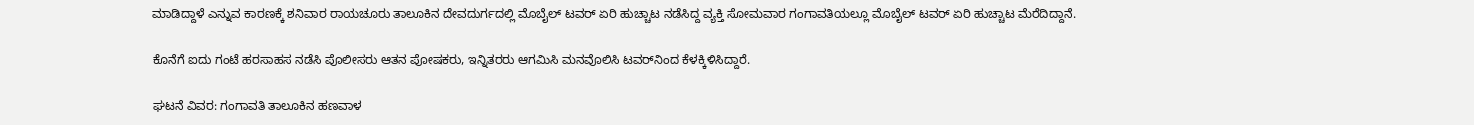ಮಾಡಿದ್ದಾಳೆ ಎನ್ನುವ ಕಾರಣಕ್ಕೆ ಶನಿವಾರ ರಾಯಚೂರು ತಾಲೂಕಿನ ದೇವದುರ್ಗದಲ್ಲಿ ಮೊಬೈಲ್‌ ಟವರ್‌ ಏರಿ ಹುಚ್ಚಾಟ ನಡೆಸಿದ್ದ ವ್ಯಕ್ತಿ ಸೋಮವಾರ ಗಂಗಾವತಿಯಲ್ಲೂ ಮೊಬೈಲ್‌ ಟವರ್‌ ಏರಿ ಹುಚ್ಚಾಟ ಮೆರೆದಿದ್ದಾನೆ.

ಕೊನೆಗೆ ಐದು ಗಂಟೆ ಹರಸಾಹಸ ನಡೆಸಿ ಪೊಲೀಸರು ಆತನ ಪೋಷಕರು, ಇನ್ನಿತರರು ಆಗಮಿಸಿ ಮನವೊಲಿಸಿ ಟವರ್‌ನಿಂದ ಕೆಳಕ್ಕಿಳಿಸಿದ್ದಾರೆ.

ಘಟನೆ ವಿವರ: ಗಂಗಾವತಿ ತಾಲೂಕಿನ ಹಣವಾಳ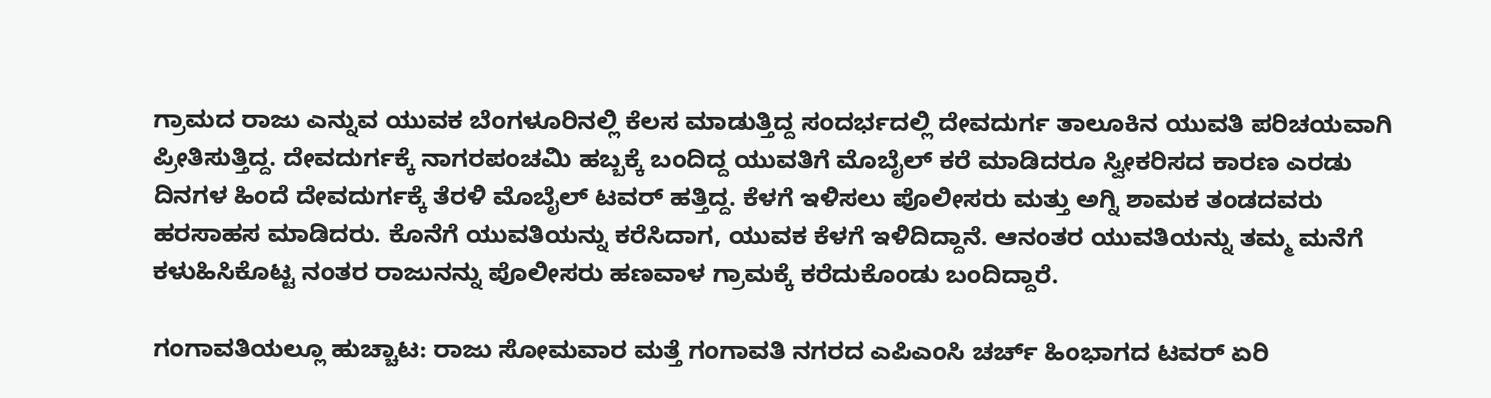ಗ್ರಾಮದ ರಾಜು ಎನ್ನುವ ಯುವಕ ಬೆಂಗಳೂರಿನಲ್ಲಿ ಕೆಲಸ ಮಾಡುತ್ತಿದ್ದ ಸಂದರ್ಭದಲ್ಲಿ ದೇವದುರ್ಗ ತಾಲೂಕಿನ ಯುವತಿ ಪರಿಚಯವಾಗಿ ಪ್ರೀತಿಸುತ್ತಿದ್ದ. ದೇವದುರ್ಗಕ್ಕೆ ನಾಗರಪಂಚಮಿ ಹಬ್ಬಕ್ಕೆ ಬಂದಿದ್ದ ಯುವತಿಗೆ ಮೊಬೈಲ್ ಕರೆ ಮಾಡಿದರೂ ಸ್ವೀಕರಿಸದ ಕಾರಣ ಎರಡು ದಿನಗಳ ಹಿಂದೆ ದೇವದುರ್ಗಕ್ಕೆ ತೆರಳಿ ಮೊಬೈಲ್‌ ಟವರ್ ಹತ್ತಿದ್ದ. ಕೆಳಗೆ ಇಳಿಸಲು ಪೊಲೀಸರು ಮತ್ತು ಅಗ್ನಿ ಶಾಮಕ ತಂಡದವರು ಹರಸಾಹಸ ಮಾಡಿದರು. ಕೊನೆಗೆ ಯುವತಿಯನ್ನು ಕರೆಸಿದಾಗ, ಯುವಕ ಕೆಳಗೆ ಇಳಿದಿದ್ದಾನೆ. ಆನಂತರ ಯುವತಿಯನ್ನು ತಮ್ಮ ಮನೆಗೆ ಕಳುಹಿಸಿಕೊಟ್ಟ ನಂತರ ರಾಜುನನ್ನು ಪೊಲೀಸರು ಹಣವಾಳ ಗ್ರಾಮಕ್ಕೆ ಕರೆದುಕೊಂಡು ಬಂದಿದ್ದಾರೆ.

ಗಂಗಾವತಿಯಲ್ಲೂ ಹುಚ್ಚಾಟ: ರಾಜು ಸೋಮವಾರ ಮತ್ತೆ ಗಂಗಾವತಿ ನಗರದ ಎಪಿಎಂಸಿ ಚರ್ಚ್ ಹಿಂಭಾಗದ ಟವರ್ ಏರಿ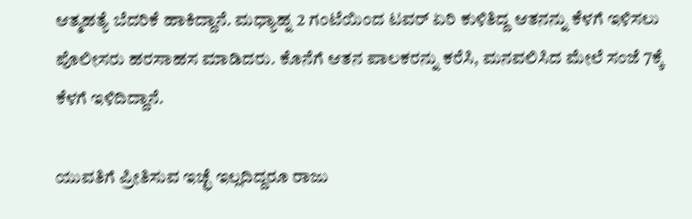ಆತ್ಮಹತ್ಯೆ ಬೆದರಿಕೆ ಹಾಕಿದ್ದಾನೆ. ಮಧ್ಯಾಹ್ನ 2 ಗಂಟೆಯಿಂದ ಟವರ್ ಏರಿ ಕುಳಿತಿದ್ದ ಆತನನ್ನು ಕೆಳಗೆ ಇಳಿಸಲು ಪೊಲೀಸರು ಹರಸಾಹಸ ಮಾಡಿದರು. ಕೊನೆಗೆ ಆತನ ಪಾಲಕರನ್ನು ಕರೆಸಿ, ಮನವಲಿಸಿದ ಮೇಲೆ ಸಂಜೆ 7ಕ್ಕೆ ಕೆಳಗೆ ಇಳಿದಿದ್ದಾನೆ.

ಯುವತಿಗೆ ಪ್ರೀತಿಸುವ ಇಚ್ಛೆ ಇಲ್ಲದಿದ್ದರೂ ರಾಜು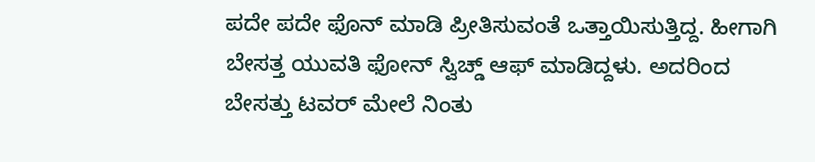ಪದೇ ಪದೇ ಫೊನ್ ಮಾಡಿ ಪ್ರೀತಿಸುವಂತೆ ಒತ್ತಾಯಿಸುತ್ತಿದ್ದ. ಹೀಗಾಗಿ ಬೇಸತ್ತ ಯುವತಿ ಫೋನ್ ಸ್ವಿಚ್ಡ್ ಆಫ್‌ ಮಾಡಿದ್ದಳು. ಅದರಿಂದ ಬೇಸತ್ತು ಟವರ್ ಮೇಲೆ ನಿಂತು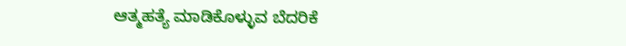ಆತ್ಮಹತ್ಯೆ ಮಾಡಿಕೊಳ್ಳುವ ಬೆದರಿಕೆ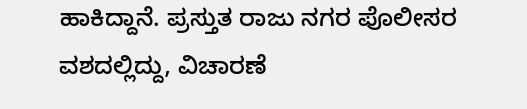ಹಾಕಿದ್ದಾನೆ. ಪ್ರಸ್ತುತ ರಾಜು ನಗರ ಪೊಲೀಸರ ವಶದಲ್ಲಿದ್ದು, ವಿಚಾರಣೆ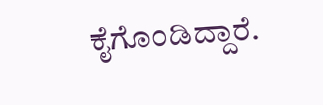ಕೈಗೊಂಡಿದ್ದಾರೆ.